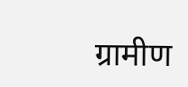ग्रामीण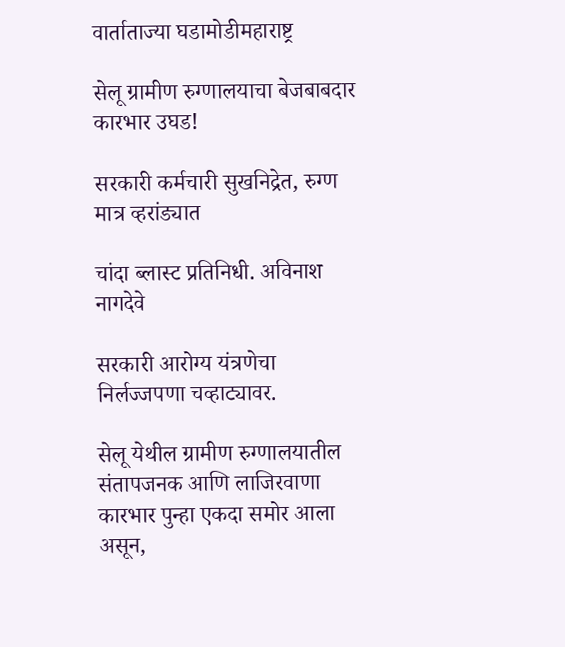वार्ताताज्या घडामोडीमहाराष्ट्र

सेलू ग्रामीण रुग्णालयाचा बेजबाबदार कारभार उघड!

सरकारी कर्मचारी सुखनिद्रेत, रुग्ण मात्र व्हरांड्यात

चांदा ब्लास्ट प्रतिनिधी. अविनाश नागदेवे

सरकारी आरोग्य यंत्रणेचा निर्लज्जपणा चव्हाट्यावर.

सेलू येथील ग्रामीण रुग्णालयातील संतापजनक आणि लाजिरवाणा कारभार पुन्हा एकदा समोर आला असून,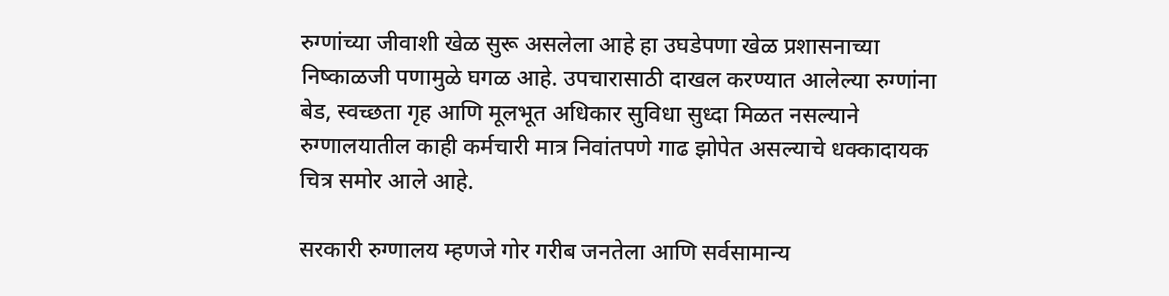रुग्णांच्या जीवाशी खेळ सुरू असलेला आहे हा उघडेपणा खेळ प्रशासनाच्या निष्काळजी पणामुळे घगळ आहे. उपचारासाठी दाखल करण्यात आलेल्या रुग्णांना बेड, स्वच्छता गृह आणि मूलभूत अधिकार सुविधा सुध्दा मिळत नसल्याने रुग्णालयातील काही कर्मचारी मात्र निवांतपणे गाढ झोपेत असल्याचे धक्कादायक चित्र समोर आले आहे.

सरकारी रुग्णालय म्हणजे गोर गरीब जनतेला आणि सर्वसामान्य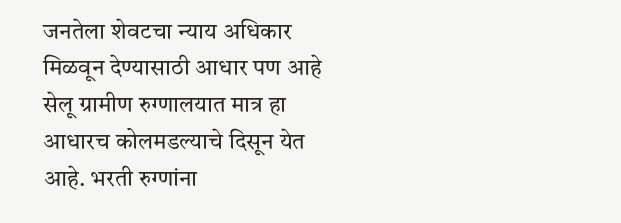जनतेला शेवटचा न्याय अधिकार मिळवून देण्यासाठी आधार पण आहे सेलू ग्रामीण रुग्णालयात मात्र हा आधारच कोलमडल्याचे दिसून येत आहे. भरती रुग्णांना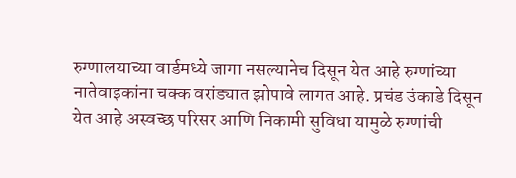रुग्णालयाच्या वार्डमध्ये जागा नसल्यानेच दिसून येत आहे रुग्णांच्या नातेवाइकांना चक्क वरांड्यात झोपावे लागत आहे. प्रचंड उंकाडे दिसून येत आहे अस्वच्छ परिसर आणि निकामी सुविधा यामुळे रुग्णांची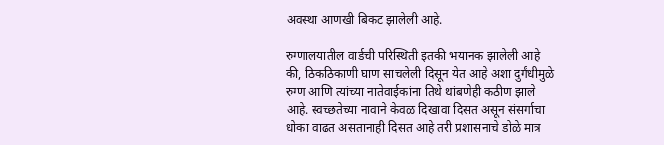अवस्था आणखी बिकट झालेली आहे.

रुग्णालयातील वार्डची परिस्थिती इतकी भयानक झालेली आहे की, ठिकठिकाणी घाण साचलेली दिसून येत आहे अशा दुर्गंधीमुळे रुग्ण आणि त्यांच्या नातेवाईकांना तिथे थांबणेही कठीण झाले आहे. स्वच्छतेच्या नावाने केवळ दिखावा दिसत असून संसर्गाचा धोका वाढत असतानाही दिसत आहे तरी प्रशासनाचे डोळे मात्र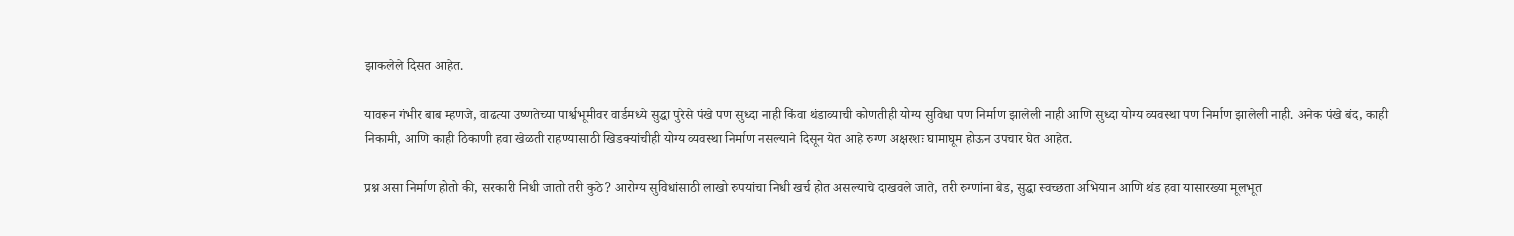झाकलेले दिसत आहेत.

यावरून गंभीर बाब म्हणजे, वाढत्या उष्णतेच्या पार्श्वभूमीवर वार्डमध्ये सुद्धा पुरेसे पंखे पण सुध्दा नाही किंवा थंडाव्याची कोणतीही योग्य सुविधा पण निर्माण झालेली नाही आणि सुध्दा योग्य व्यवस्था पण निर्माण झालेली नाही. अनेक पंखे बंद, काही निकामी, आणि काही ठिकाणी हवा खेळती राहण्यासाठी खिडक्यांचीही योग्य व्यवस्था निर्माण नसल्याने दिसून येत आहे रुग्ण अक्षरशः घामाघूम होऊन उपचार घेत आहेत.

प्रश्न असा निर्माण होतो की, सरकारी निधी जातो तरी कुठे? आरोग्य सुविधांसाठी लाखो रुपयांचा निधी खर्च होत असल्याचे दाखवले जाते, तरी रुग्णांना बेड, सुद्धा स्वच्छता अभियान आणि थंड हवा यासारख्या मूलभूत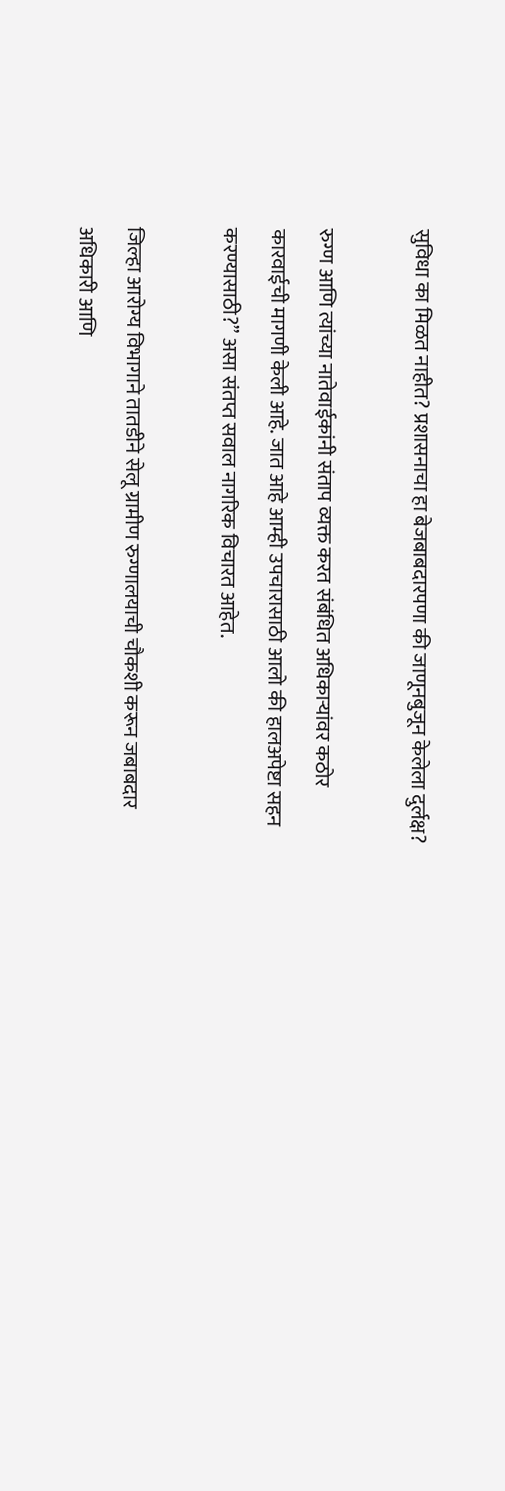सुविधा का मिळत नाहीत? प्रशासनाचा हा बेजबाबदारपणा की जाणूनबुजून केलेला दुर्लक्ष?

रुग्ण आणि त्यांच्या नातेवाईकांनी संताप व्यक्त करत संबंधित अधिकाऱ्यांवर कठोर कारवाईची मागणी केली आहे. जात आहे आम्ही उपचारासाठी आलो की हालअपेष्टा सहन करण्यासाठी?” असा संतप्त सवाल नागरिक विचारत आहेत.

जिल्हा आरोग्य विभागाने तातडीने सेलू ग्रामीण रुग्णालयाची चौकशी करून जबाबदार अधिकारी आणि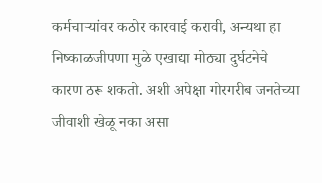कर्मचाऱ्यांवर कठोर कारवाई करावी, अन्यथा हा निष्काळजीपणा मुळे एखाद्या मोठ्या दुर्घटनेचे कारण ठरू शकतो. अशी अपेक्षा गोरगरीब जनतेच्या जीवाशी खेळू नका असा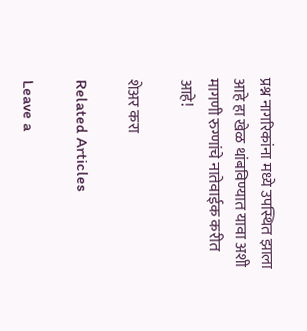प्रश्न नागरिकांना मध्ये उपस्थित झाला आहे हा खेळ थांबविण्यात यावा अशी मागणी रुग्णांचे नातेवाईक करीत आहे!

शेअर करा

Related Articles

Leave a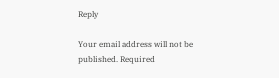Reply

Your email address will not be published. Required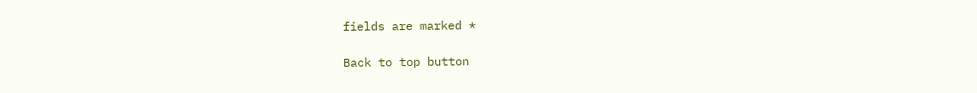fields are marked *

Back to top button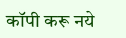कॉपी करू नये